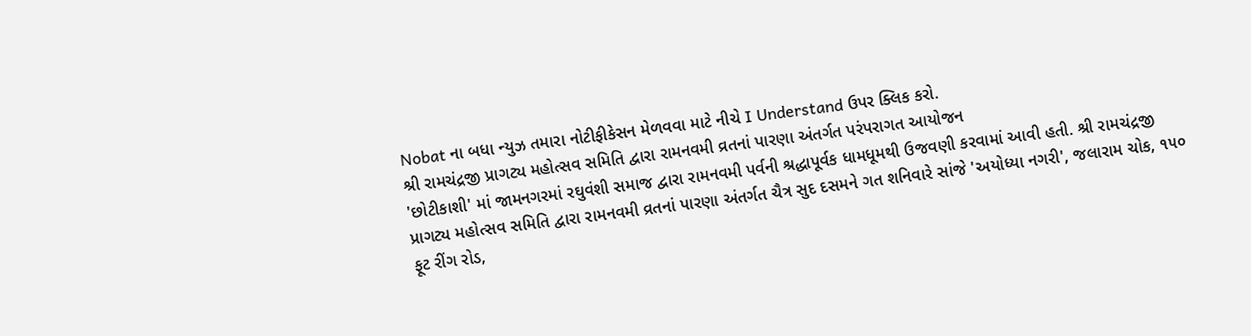Nobat ના બધા ન્યુઝ તમારા નોટીફીકેસન મેળવવા માટે નીચે I Understand ઉપર ક્લિક કરો.
શ્રી રામચંદ્રજી પ્રાગટ્ય મહોત્સવ સમિતિ દ્વારા રામનવમી વ્રતનાં પારણા અંતર્ગત પરંપરાગત આયોજન
'છોટીકાશી' માં જામનગરમાં રઘુવંશી સમાજ દ્વારા રામનવમી પર્વની શ્રદ્ધાપૂર્વક ધામધૂમથી ઉજવણી કરવામાં આવી હતી. શ્રી રામચંદ્રજી પ્રાગટ્ય મહોત્સવ સમિતિ દ્વારા રામનવમી વ્રતનાં પારણા અંતર્ગત ચૈત્ર સુદ દસમને ગત શનિવારે સાંજે 'અયોધ્યા નગરી', જલારામ ચોક, ૧૫૦ ફૂટ રીંગ રોડ,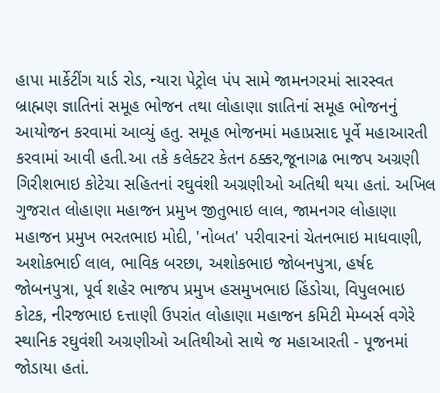હાપા માર્કેટીંગ યાર્ડ રોડ, ન્યારા પેટ્રોલ પંપ સામે જામનગરમાં સારસ્વત બ્રાહ્મણ જ્ઞાતિનાં સમૂહ ભોજન તથા લોહાણા જ્ઞાતિનાં સમૂહ ભોજનનું આયોજન કરવામાં આવ્યું હતુ. સમૂહ ભોજનમાં મહાપ્રસાદ પૂર્વે મહાઆરતી કરવામાં આવી હતી.આ તકે કલેક્ટર કેતન ઠક્કર,જૂનાગઢ ભાજપ અગ્રણી ગિરીશભાઇ કોટેચા સહિતનાં રઘુવંશી અગ્રણીઓ અતિથી થયા હતાં. અખિલ ગુજરાત લોહાણા મહાજન પ્રમુખ જીતુભાઇ લાલ, જામનગર લોહાણા મહાજન પ્રમુખ ભરતભાઇ મોદી, 'નોબત' પરીવારનાં ચેતનભાઇ માધવાણી, અશોકભાઈ લાલ, ભાવિક બરછા, અશોકભાઇ જોબનપુત્રા, હર્ષદ જોબનપુત્રા, પૂર્વ શહેર ભાજપ પ્રમુખ હસમુખભાઇ હિંડોચા, વિપુલભાઇ કોટક, નીરજભાઇ દત્તાણી ઉપરાંત લોહાણા મહાજન કમિટી મેમ્બર્સ વગેરે સ્થાનિક રઘુવંશી અગ્રણીઓ અતિથીઓ સાથે જ મહાઆરતી - પૂજનમાં જોડાયા હતાં.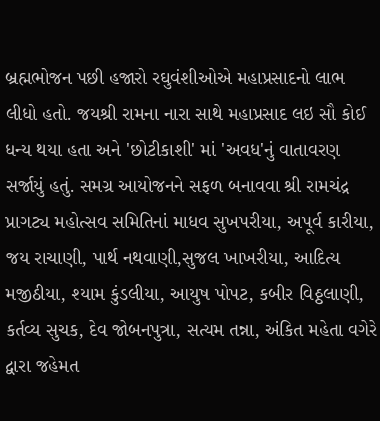બ્રહ્મભોજન પછી હજારો રઘુવંશીઓએ મહાપ્રસાદનો લાભ લીધો હતો. જયશ્રી રામના નારા સાથે મહાપ્રસાદ લઇ સૌ કોઈ ધન્ય થયા હતા અને 'છોટીકાશી' માં 'અવધ'નું વાતાવરણ સર્જાયું હતું. સમગ્ર આયોજનને સફળ બનાવવા શ્રી રામચંદ્ર પ્રાગટ્ય મહોત્સવ સમિતિનાં માધવ સુખપરીયા, અપૂર્વ કારીયા, જય રાચાણી, પાર્થ નથવાણી,સુજલ ખાખરીયા, આદિત્ય મજીઠીયા, શ્યામ કુંડલીયા, આયુષ પોપટ, કબીર વિઠ્ઠલાણી, કર્તવ્ય સુચક, દેવ જોબનપુત્રા, સત્યમ તન્ના, અંકિત મહેતા વગેરે દ્વારા જહેમત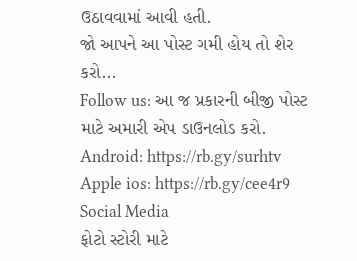ઉઠાવવામાં આવી હતી.
જો આપને આ પોસ્ટ ગમી હોય તો શેર કરો...
Follow us: આ જ પ્રકારની બીજી પોસ્ટ માટે અમારી એપ ડાઉનલોડ કરો.
Android: https://rb.gy/surhtv
Apple ios: https://rb.gy/cee4r9
Social Media
ફોટો સ્ટોરી માટે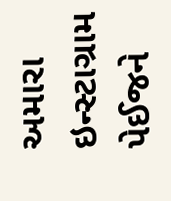અમારા ઇન્સ્ટાગ્રામ પેઈજને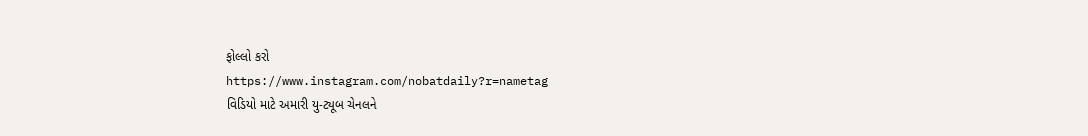ફોલ્લો કરો
https://www.instagram.com/nobatdaily?r=nametag
વિડિયો માટે અમારી યુ-ટ્યૂબ ચેનલને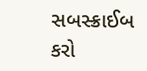સબસ્ક્રાઈબ કરો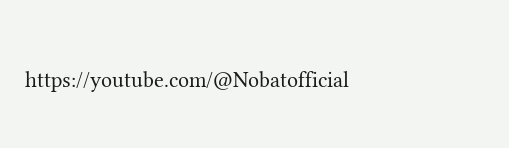https://youtube.com/@Nobatofficial